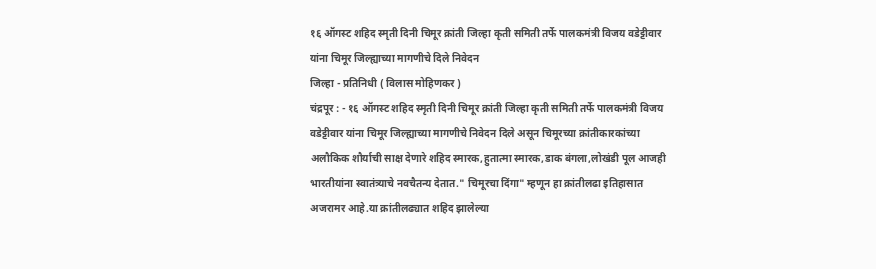१६ ऑगस्ट शहिद स्मृती दिनी चिमूर क्रांती जिल्हा कृती समिती तर्फे पालकमंत्री विजय वडेट्टीवार यांना चिमूर जिल्ह्याच्या मागणीचे दिले निवेदन
जिल्हा - प्रतिनिधी ( विलास मोहिणकर )
चंद्रपूर : - १६ ऑगस्ट शहिद स्मृती दिनी चिमूर क्रांती जिल्हा कृती समिती तर्फे पालकमंत्री विजय वडेट्टीवार यांना चिमूर जिल्ह्याच्या मागणीचे निवेदन दिले असून चिमूरच्या क्रांतीकारकांच्या अलौकिक शौर्याची साक्ष देणारे शहिद स्मारक,हुतात्मा स्मारक,डाक बंगला,लोखंडी पूल आजही भारतीयांना स्वातंत्र्याचे नवचैतन्य देतात." चिमूरचा दिंगा" म्हणून हा क्रांतीलढा इतिहासात अजरामर आहे.या क्रांतीलढ्यात शहिद झालेल्या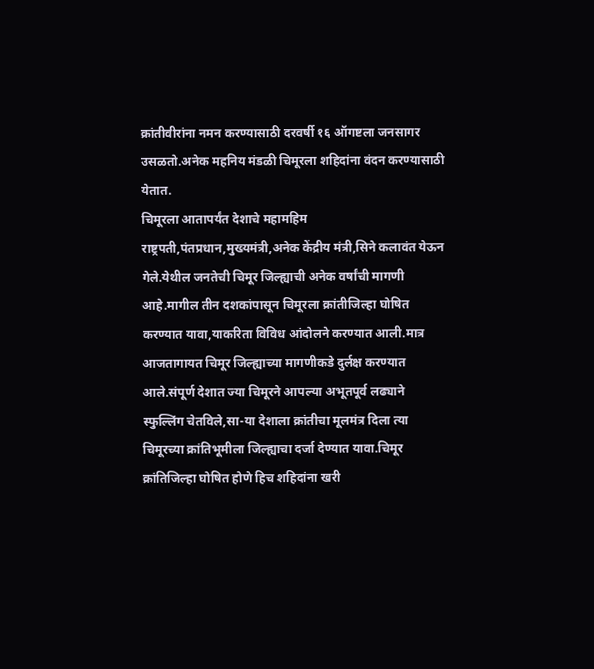क्रांतीवीरांना नमन करण्यासाठी दरवर्षी १६ ऑगष्टला जनसागर उसळतो.अनेक महनिय मंडळी चिमूरला शहिदांना वंदन करण्यासाठी येतात.
चिमूरला आतापर्यंत देशाचे महामहिम राष्ट्रपती,पंतप्रधान,मुख्यमंत्री,अनेक केंद्रीय मंत्री,सिने कलावंत येऊन गेले.येथील जनतेची चिमूर जिल्ह्याची अनेक वर्षांची मागणी आहे.मागील तीन दशकांपासून चिमूरला क्रांतीजिल्हा घोषित करण्यात यावा,याकरिता विविध आंदोलने करण्यात आली.मात्र आजतागायत चिमूर जिल्ह्याच्या मागणीकडे दुर्लक्ष करण्यात आले.संपूर्ण देशात ज्या चिमूरने आपल्या अभूतपूर्व लढ्याने स्फुल्लिंग चेतविले,सा-या देशाला क्रांतीचा मूलमंत्र दिला त्या चिमूरच्या क्रांतिभूमीला जिल्ह्याचा दर्जा देण्यात यावा.चिमूर क्रांतिजिल्हा घोषित होणे हिच शहिदांना खरी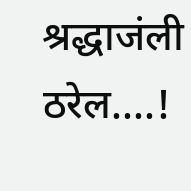श्रद्धाजंली ठरेल....!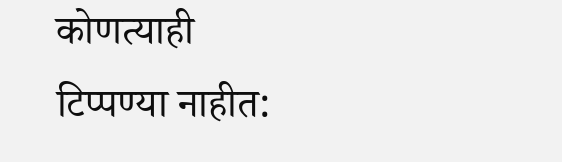कोणत्याही टिप्पण्या नाहीत: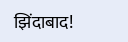झिंदाबाद!